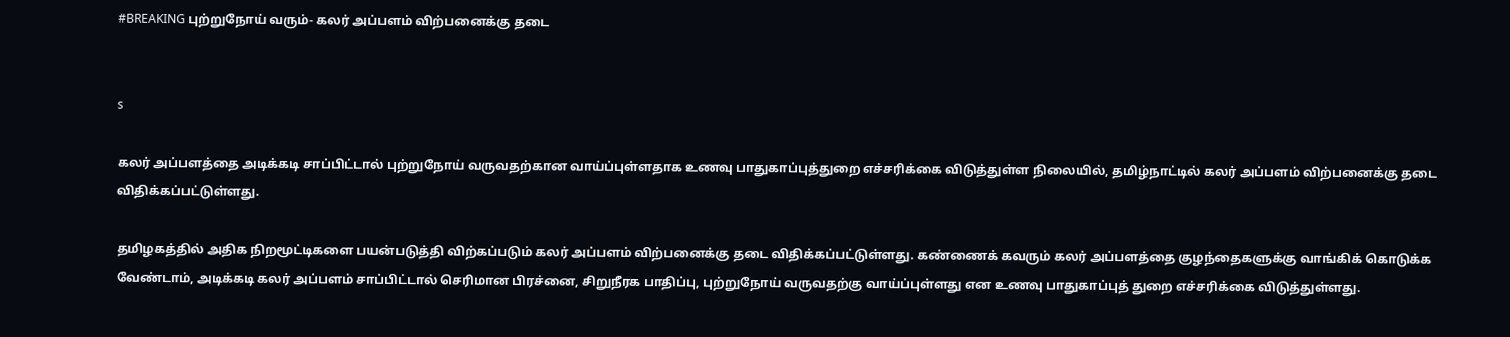#BREAKING புற்றுநோய் வரும்- கலர் அப்பளம் விற்பனைக்கு தடை


s

கலர் அப்பளத்தை அடிக்கடி சாப்பிட்டால் புற்றுநோய் வருவதற்கான வாய்ப்புள்ளதாக உணவு பாதுகாப்புத்துறை எச்சரிக்கை விடுத்துள்ள நிலையில், தமிழ்நாட்டில் கலர் அப்பளம் விற்பனைக்கு தடை விதிக்கப்பட்டுள்ளது.

தமிழகத்தில் அதிக நிறமூட்டிகளை பயன்படுத்தி விற்கப்படும் கலர் அப்பளம் விற்பனைக்கு தடை விதிக்கப்பட்டுள்ளது. கண்ணைக் கவரும் கலர் அப்பளத்தை குழந்தைகளுக்கு வாங்கிக் கொடுக்க வேண்டாம், அடிக்கடி கலர் அப்பளம் சாப்பிட்டால் செரிமான பிரச்னை, சிறுநீரக பாதிப்பு, புற்றுநோய் வருவதற்கு வாய்ப்புள்ளது என உணவு பாதுகாப்புத் துறை எச்சரிக்கை விடுத்துள்ளது.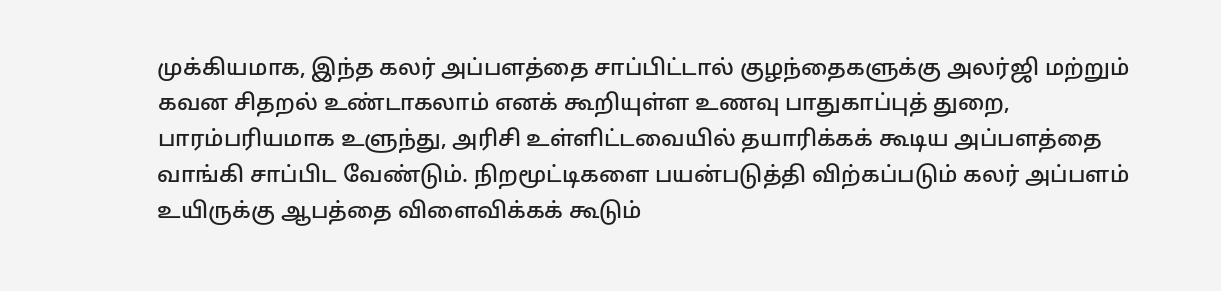முக்கியமாக, இந்த கலர் அப்பளத்தை சாப்பிட்டால் குழந்தைகளுக்கு அலர்ஜி மற்றும் கவன சிதறல் உண்டாகலாம் எனக் கூறியுள்ள உணவு பாதுகாப்புத் துறை, பாரம்பரியமாக உளுந்து, அரிசி உள்ளிட்டவையில் தயாரிக்கக் கூடிய அப்பளத்தை வாங்கி சாப்பிட வேண்டும். நிறமூட்டிகளை பயன்படுத்தி விற்கப்படும் கலர் அப்பளம் உயிருக்கு ஆபத்தை விளைவிக்கக் கூடும்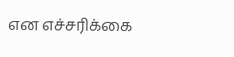என எச்சரிக்கை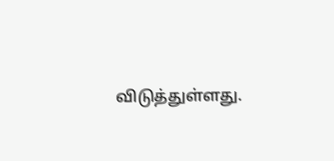விடுத்துள்ளது.